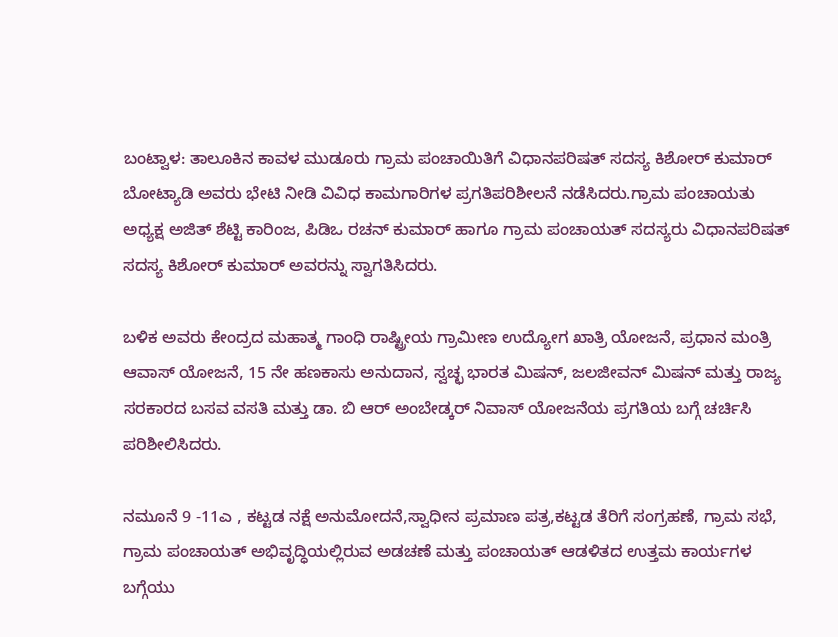ಬಂಟ್ವಾಳ: ತಾಲೂಕಿನ ಕಾವಳ ಮುಡೂರು ಗ್ರಾಮ ಪಂಚಾಯಿತಿಗೆ ವಿಧಾನಪರಿಷತ್ ಸದಸ್ಯ ಕಿಶೋರ್ ಕುಮಾರ್ ಬೋಟ್ಯಾಡಿ ಅವರು ಭೇಟಿ ನೀಡಿ ವಿವಿಧ ಕಾಮಗಾರಿಗಳ ಪ್ರಗತಿಪರಿಶೀಲನೆ ನಡೆಸಿದರು.ಗ್ರಾಮ ಪಂಚಾಯತು ಅಧ್ಯಕ್ಷ ಅಜಿತ್ ಶೆಟ್ಟಿ ಕಾರಿಂಜ, ಪಿಡಿಒ ರಚನ್ ಕುಮಾರ್ ಹಾಗೂ ಗ್ರಾಮ ಪಂಚಾಯತ್ ಸದಸ್ಯರು ವಿಧಾನಪರಿಷತ್ ಸದಸ್ಯ ಕಿಶೋರ್ ಕುಮಾರ್ ಅವರನ್ನು ಸ್ವಾಗತಿಸಿದರು.

ಬಳಿಕ ಅವರು ಕೇಂದ್ರದ ಮಹಾತ್ಮ ಗಾಂಧಿ ರಾಷ್ಟ್ರೀಯ ಗ್ರಾಮೀಣ ಉದ್ಯೋಗ ಖಾತ್ರಿ ಯೋಜನೆ, ಪ್ರಧಾನ ಮಂತ್ರಿ ಆವಾಸ್ ಯೋಜನೆ, 15 ನೇ ಹಣಕಾಸು ಅನುದಾನ, ಸ್ವಚ್ಛ ಭಾರತ ಮಿಷನ್, ಜಲಜೀವನ್ ಮಿಷನ್ ಮತ್ತು ರಾಜ್ಯ ಸರಕಾರದ ಬಸವ ವಸತಿ ಮತ್ತು ಡಾ. ಬಿ ಆರ್ ಅಂಬೇಡ್ಕರ್ ನಿವಾಸ್ ಯೋಜನೆಯ ಪ್ರಗತಿಯ ಬಗ್ಗೆ ಚರ್ಚಿಸಿ ಪರಿಶೀಲಿಸಿದರು.

ನಮೂನೆ 9 -11ಎ , ಕಟ್ಟಡ ನಕ್ಷೆ ಅನುಮೋದನೆ,ಸ್ವಾಧೀನ ಪ್ರಮಾಣ ಪತ್ರ,ಕಟ್ಟಡ ತೆರಿಗೆ ಸಂಗ್ರಹಣೆ, ಗ್ರಾಮ ಸಭೆ, ಗ್ರಾಮ ಪಂಚಾಯತ್ ಅಭಿವೃದ್ಧಿಯಲ್ಲಿರುವ ಅಡಚಣೆ ಮತ್ತು ಪಂಚಾಯತ್ ಆಡಳಿತದ ಉತ್ತಮ ಕಾರ್ಯಗಳ ಬಗ್ಗೆಯು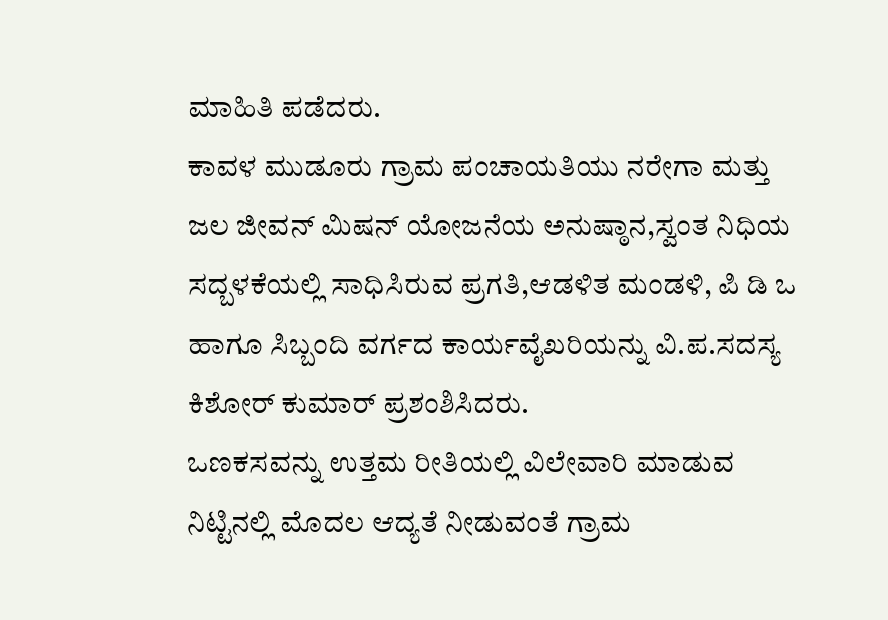ಮಾಹಿತಿ ಪಡೆದರು.
ಕಾವಳ ಮುಡೂರು ಗ್ರಾಮ ಪಂಚಾಯತಿಯು ನರೇಗಾ ಮತ್ತು ಜಲ ಜೀವನ್ ಮಿಷನ್ ಯೋಜನೆಯ ಅನುಷ್ಠಾನ,ಸ್ವಂತ ನಿಧಿಯ ಸದ್ಬಳಕೆಯಲ್ಲಿ ಸಾಧಿಸಿರುವ ಪ್ರಗತಿ,ಆಡಳಿತ ಮಂಡಳಿ, ಪಿ ಡಿ ಒ ಹಾಗೂ ಸಿಬ್ಬಂದಿ ವರ್ಗದ ಕಾರ್ಯವೈಖರಿಯನ್ನು ವಿ.ಪ.ಸದಸ್ಯ ಕಿಶೋರ್ ಕುಮಾರ್ ಪ್ರಶಂಶಿಸಿದರು.
ಒಣಕಸವನ್ನು ಉತ್ತಮ ರೀತಿಯಲ್ಲಿ ವಿಲೇವಾರಿ ಮಾಡುವ ನಿಟ್ಟಿನಲ್ಲಿ ಮೊದಲ ಆದ್ಯತೆ ನೀಡುವಂತೆ ಗ್ರಾಮ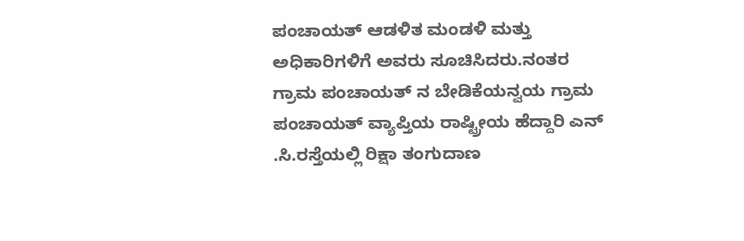ಪಂಚಾಯತ್ ಆಡಳಿತ ಮಂಡಳಿ ಮತ್ತು ಅಧಿಕಾರಿಗಳಿಗೆ ಅವರು ಸೂಚಿಸಿದರು.ನಂತರ ಗ್ರಾಮ ಪಂಚಾಯತ್ ನ ಬೇಡಿಕೆಯನ್ವಯ ಗ್ರಾಮ ಪಂಚಾಯತ್ ವ್ಯಾಪ್ತಿಯ ರಾಷ್ಟ್ರೀಯ ಹೆದ್ದಾರಿ ಎನ್ .ಸಿ.ರಸ್ತೆಯಲ್ಲಿ ರಿಕ್ಷಾ ತಂಗುದಾಣ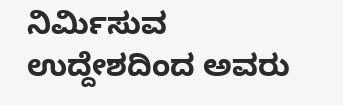ನಿರ್ಮಿಸುವ ಉದ್ದೇಶದಿಂದ ಅವರು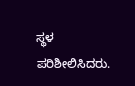ಸ್ಥಳ ಪರಿಶೀಲಿಸಿದರು.